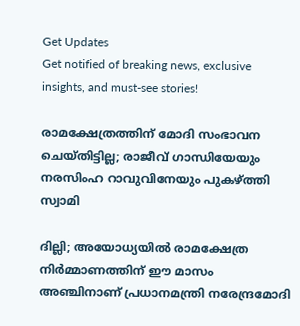Get Updates
Get notified of breaking news, exclusive insights, and must-see stories!

രാമക്ഷേത്രത്തിന് മോദി സംഭാവന ചെയ്തിട്ടില്ല; രാജീവ് ഗാന്ധിയേയും നരസിംഹ റാവുവിനേയും പുകഴ്ത്തി സ്വാമി

ദില്ലി; അയോധ്യയില്‍ രാമക്ഷേത്ര നിര്‍മ്മാണത്തിന് ഈ മാസം അഞ്ചിനാണ് പ്രധാനമന്ത്രി നരേന്ദ്രമോദി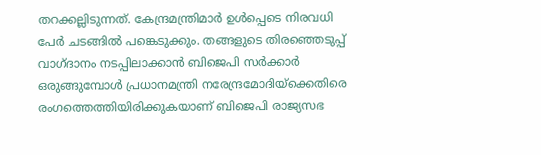തറക്കല്ലിടുന്നത്. കേന്ദ്രമന്ത്രിമാർ ഉൾപ്പെടെ നിരവധി പേർ ചടങ്ങിൽ പങ്കെടുക്കും. തങ്ങളുടെ തിരഞ്ഞെടുപ്പ് വാഗ്ദാനം നടപ്പിലാക്കാൻ ബിജെപി സർക്കാർ ഒരുങ്ങുമ്പോൾ പ്രധാനമന്ത്രി നരേന്ദ്രമോദിയ്ക്കെതിരെ രംഗത്തെത്തിയിരിക്കുകയാണ് ബിജെപി രാജ്യസഭ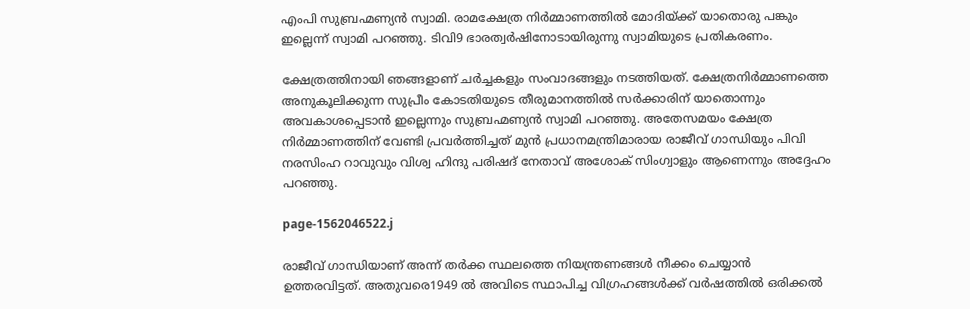എംപി സുബ്രഹ്മണ്യൻ സ്വാമി. രാമക്ഷേത്ര നിർമ്മാണത്തിൽ മോദിയ്ക്ക് യാതൊരു പങ്കും ഇല്ലെന്ന് സ്വാമി പറഞ്ഞു. ടിവി9 ഭാരത്വർഷിനോടായിരുന്നു സ്വാമിയുടെ പ്രതികരണം.

ക്ഷേത്രത്തിനായി ഞങ്ങളാണ് ചർച്ചകളും സംവാദങ്ങളും നടത്തിയത്. ക്ഷേത്രനിർമ്മാണത്തെ അനുകൂലിക്കുന്ന സുപ്രീം കോടതിയുടെ തീരുമാനത്തിൽ സർക്കാരിന് യാതൊന്നും അവകാശപ്പെടാൻ ഇല്ലെന്നും സുബ്രഹ്മണ്യൻ സ്വാമി പറഞ്ഞു. അതേസമയം ക്ഷേത്ര നിർമ്മാണത്തിന് വേണ്ടി പ്രവർത്തിച്ചത് മുൻ പ്രധാനമന്ത്രിമാരായ രാജീവ് ഗാന്ധിയും പിവി നരസിംഹ റാവുവും വിശ്വ ഹിന്ദു പരിഷദ് നേതാവ് അശോക് സിംഗ്വാളും ആണെന്നും അദ്ദേഹം പറഞ്ഞു.

page-1562046522.j

രാജീവ് ഗാന്ധിയാണ് അന്ന് തർക്ക സ്ഥലത്തെ നിയന്ത്രണങ്ങൾ നീക്കം ചെയ്യാൻ ഉത്തരവിട്ടത്. അതുവരെ1949 ൽ അവിടെ സ്ഥാപിച്ച വിഗ്രഹങ്ങൾക്ക് വർഷത്തിൽ ഒരിക്കൽ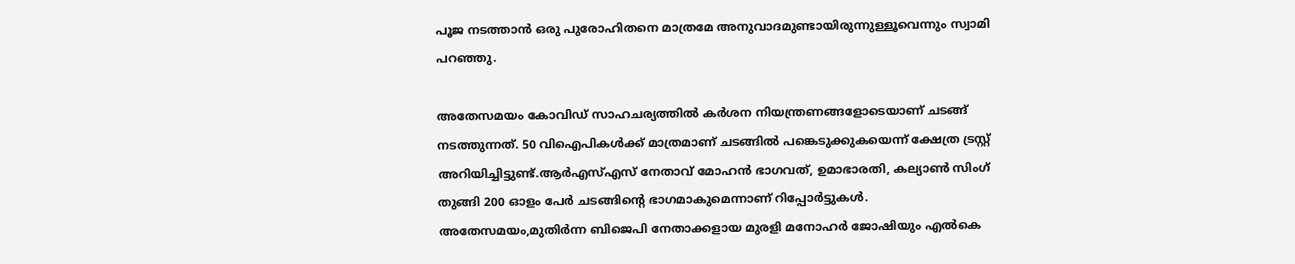പൂജ നടത്താൻ ഒരു പുരോഹിതനെ മാത്രമേ അനുവാദമുണ്ടായിരുന്നുള്ളൂവെന്നും സ്വാമി പറഞ്ഞു.

അതേസമയം കോവിഡ് സാഹചര്യത്തിൽ കർശന നിയന്ത്രണങ്ങളോടെയാണ് ചടങ്ങ് നടത്തുന്നത്. 50 വിഐപികൾക്ക് മാത്രമാണ് ചടങ്ങിൽ പങ്കെടുക്കുകയെന്ന് ക്ഷേത്ര ട്രസ്റ്റ് അറിയിച്ചിട്ടുണ്ട്.ആർഎസ്എസ് നേതാവ് മോഹൻ ഭാഗവത്, ഉമാഭാരതി, കല്യാൺ സിംഗ് തുങ്ങി 200 ഓളം പേർ ചടങ്ങിന്റെ ഭാഗമാകുമെന്നാണ് റിപ്പോർട്ടുകൾ. അതേസമയം,മുതിര്‍ന്ന ബിജെപി നേതാക്കളായ മുരളി മനോഹര്‍ ജോഷിയും എല്‍കെ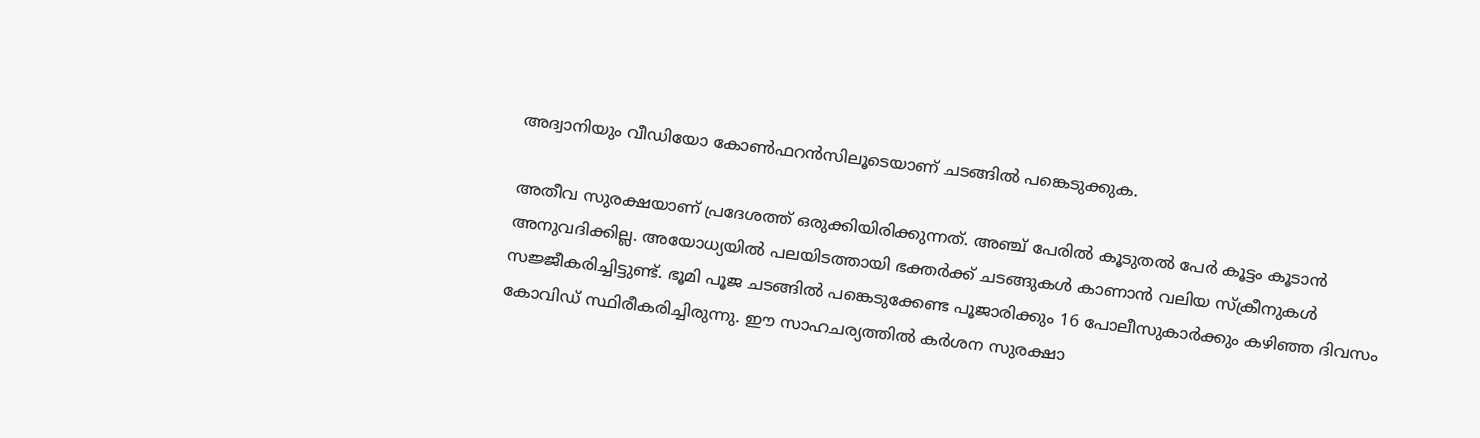അദ്വാനിയും വീഡിയോ കോണ്‍ഫറന്‍സിലൂടെയാണ് ചടങ്ങിൽ പങ്കെടുക്കുക.

അതീവ സുരക്ഷയാണ് പ്രദേശത്ത് ഒരുക്കിയിരിക്കുന്നത്. അഞ്ച് പേരിൽ കൂടുതൽ പേർ കൂട്ടം കൂടാൻ അനുവദിക്കില്ല. അയോധ്യയിൽ പലയിടത്തായി ഭക്തർക്ക് ചടങ്ങുകൾ കാണാൻ വലിയ സ്ക്രീനുകൾ സജ്ജീകരിച്ചിട്ടുണ്ട്. ഭൂമി പൂജ ചടങ്ങിൽ പങ്കെടുക്കേണ്ട പൂജാരിക്കും 16 പോലീസുകാർക്കും കഴിഞ്ഞ ദിവസം കോവിഡ് സ്ഥിരീകരിച്ചിരുന്നു. ഈ സാഹചര്യത്തിൽ കർശന സുരക്ഷാ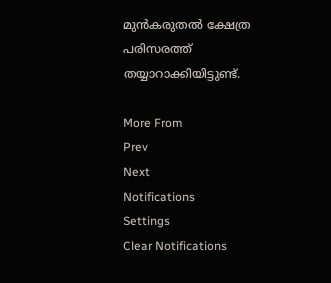മുൻകരുതൽ ക്ഷേത്ര പരിസരത്ത് തയ്യാറാക്കിയിട്ടുണ്ട്.

More From
Prev
Next
Notifications
Settings
Clear Notifications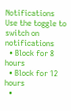Notifications
Use the toggle to switch on notifications
  • Block for 8 hours
  • Block for 12 hours
  •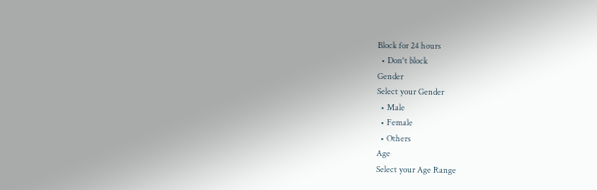Block for 24 hours
  • Don't block
Gender
Select your Gender
  • Male
  • Female
  • Others
Age
Select your Age Range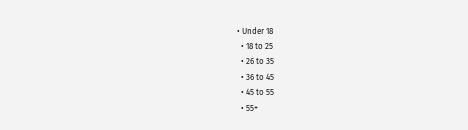• Under 18
  • 18 to 25
  • 26 to 35
  • 36 to 45
  • 45 to 55
  • 55+